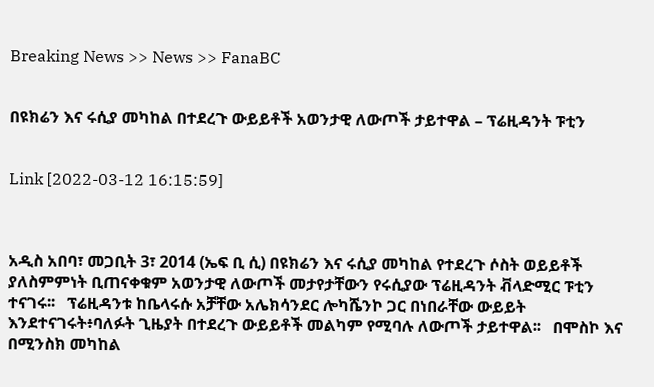Breaking News >> News >> FanaBC


በዩክሬን እና ሩሲያ መካከል በተደረጉ ውይይቶች አወንታዊ ለውጦች ታይተዋል – ፕሬዚዳንት ፑቲን


Link [2022-03-12 16:15:59]



አዲስ አበባ፣ መጋቢት 3፣ 2014 (ኤፍ ቢ ሲ) በዩክሬን እና ሩሲያ መካከል የተደረጉ ሶስት ወይይቶች ያለስምምነት ቢጠናቀቁም አወንታዊ ለውጦች መታየታቸውን የሩሲያው ፕሬዚዳንት ቭላድሚር ፑቲን ተናገሩ፡፡   ፕሬዚዳንቱ ከቤላሩሱ አቻቸው አሌክሳንደር ሎካሼንኮ ጋር በነበራቸው ውይይት እንደተናገሩት፥ባለፉት ጊዜያት በተደረጉ ውይይቶች መልካም የሚባሉ ለውጦች ታይተዋል፡፡   በሞስኮ እና በሚንስክ መካከል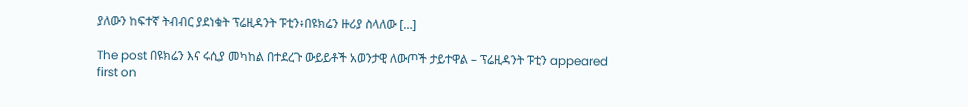ያለውን ከፍተኛ ትብብር ያደነቁት ፕሬዚዳንት ፑቲን፥በዩክሬን ዙሪያ ስላለው […]

The post በዩክሬን እና ሩሲያ መካከል በተደረጉ ውይይቶች አወንታዊ ለውጦች ታይተዋል – ፕሬዚዳንት ፑቲን appeared first on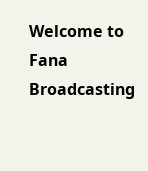Welcome to Fana Broadcasting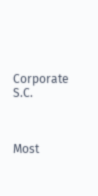Corporate S.C.



Most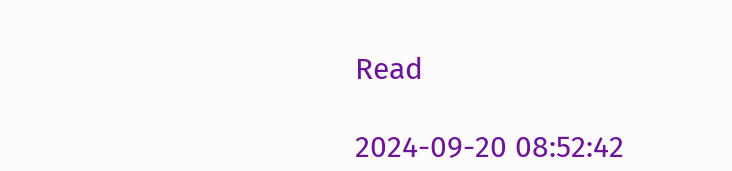Read

2024-09-20 08:52:42